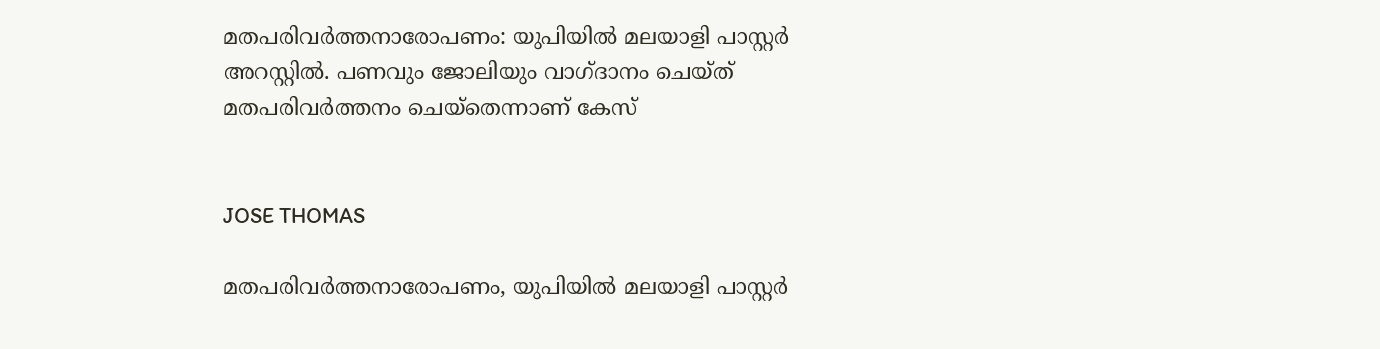മതപരിവര്‍ത്തനാരോപണം: യുപിയില്‍ മലയാളി പാസ്റ്റര്‍ അറസ്റ്റില്‍. പണവും ജോലിയും വാഗ്ദാനം ചെയ്ത് മതപരിവര്‍ത്തനം ചെയ്‌തെന്നാണ് കേസ്


JOSE THOMAS

മതപരിവര്‍ത്തനാരോപണം, യുപിയില്‍ മലയാളി പാസ്റ്റര്‍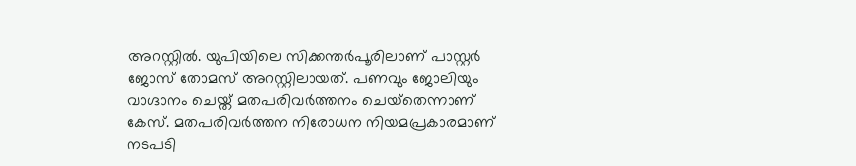അറസ്റ്റില്‍. യുപിയിലെ സിക്കന്തര്‍പൂരിലാണ് പാസ്റ്റര്‍ ജോസ് തോമസ് അറസ്റ്റിലായത്. പണവും ജോലിയും വാഗ്ദാനം ചെയ്ത് മതപരിവര്‍ത്തനം ചെയ്‌തെന്നാണ് കേസ്. മതപരിവര്‍ത്തന നിരോധന നിയമപ്രകാരമാണ് നടപടി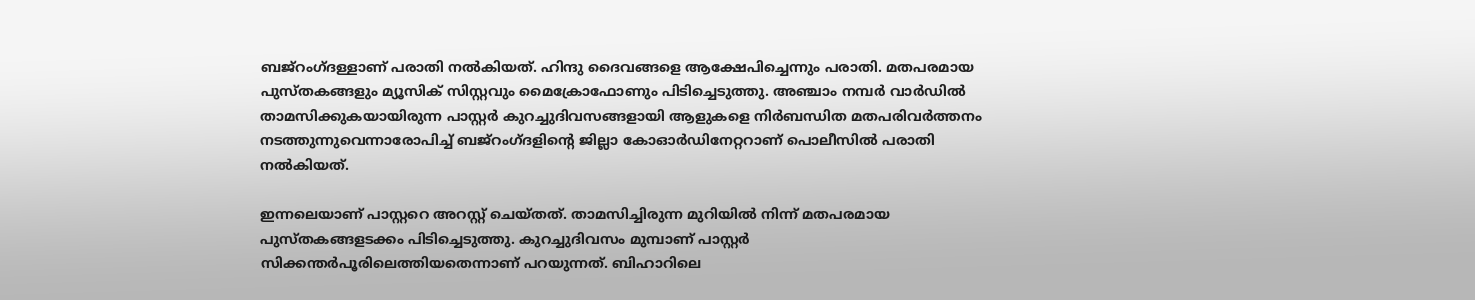ബജ്‌റംഗ്ദള്ളാണ് പരാതി നല്‍കിയത്. ഹിന്ദു ദൈവങ്ങളെ ആക്ഷേപിച്ചെന്നും പരാതി. മതപരമായ പുസ്തകങ്ങളും മ്യൂസിക് സിസ്റ്റവും മൈക്രോഫോണും പിടിച്ചെടുത്തു. അഞ്ചാം നമ്പര്‍ വാര്‍ഡില്‍ താമസിക്കുകയായിരുന്ന പാസ്റ്റര്‍ കുറച്ചുദിവസങ്ങളായി ആളുകളെ നിര്‍ബന്ധിത മതപരിവര്‍ത്തനം നടത്തുന്നുവെന്നാരോപിച്ച് ബജ്‌റംഗ്ദളിന്റെ ജില്ലാ കോഓര്‍ഡിനേറ്ററാണ് പൊലീസില്‍ പരാതി നല്‍കിയത്.

ഇന്നലെയാണ് പാസ്റ്ററെ അറസ്റ്റ് ചെയ്തത്. താമസിച്ചിരുന്ന മുറിയില്‍ നിന്ന് മതപരമായ പുസ്തകങ്ങളടക്കം പിടിച്ചെടുത്തു. കുറച്ചുദിവസം മുമ്പാണ് പാസ്റ്റര്‍ സിക്കന്തര്‍പൂരിലെത്തിയതെന്നാണ് പറയുന്നത്. ബിഹാറിലെ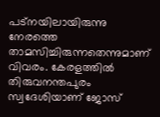പട്‌നയിലായിരുന്നു നേരത്തെ താമസിച്ചിരുന്നതെന്നുമാണ് വിവരം. കേരളത്തില്‍ തിരുവനന്തപുരം സ്വദേശിയാണ് ജോസ്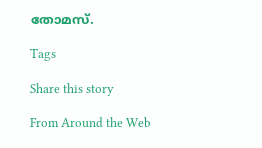തോമസ്.

Tags

Share this story

From Around the Web